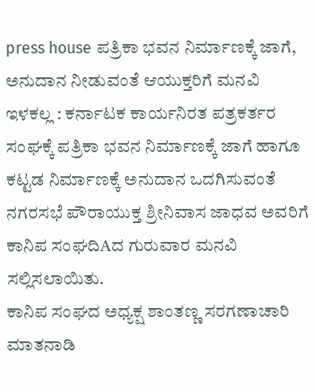press house ಪತ್ರಿಕಾ ಭವನ ನಿರ್ಮಾಣಕ್ಕೆ ಜಾಗೆ, ಅನುದಾನ ನೀಡುವಂತೆ ಆಯುಕ್ತರಿಗೆ ಮನವಿ
ಇಳಕಲ್ಲ : ಕರ್ನಾಟಕ ಕಾರ್ಯನಿರತ ಪತ್ರಕರ್ತರ ಸಂಘಕ್ಕೆ ಪತ್ರಿಕಾ ಭವನ ನಿರ್ಮಾಣಕ್ಕೆ ಜಾಗೆ ಹಾಗೂ ಕಟ್ಟಡ ನಿರ್ಮಾಣಕ್ಕೆ ಅನುದಾನ ಒದಗಿಸುವಂತೆ ನಗರಸಭೆ ಪೌರಾಯುಕ್ತ ಶ್ರೀನಿವಾಸ ಜಾಧವ ಅವರಿಗೆ ಕಾನಿಪ ಸಂಘದಿAದ ಗುರುವಾರ ಮನವಿ ಸಲ್ಲಿಸಲಾಯಿತು.
ಕಾನಿಪ ಸಂಘದ ಅಧ್ಯಕ್ಷ ಶಾಂತಣ್ಣ ಸರಗಣಾಚಾರಿ ಮಾತನಾಡಿ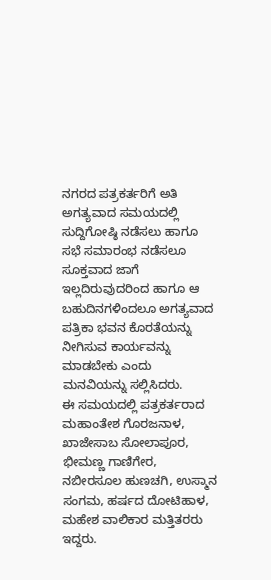ನಗರದ ಪತ್ರಕರ್ತರಿಗೆ ಅತಿ ಅಗತ್ಯವಾದ ಸಮಯದಲ್ಲಿ ಸುದ್ದಿಗೋಷ್ಠಿ ನಡೆಸಲು ಹಾಗೂ ಸಭೆ ಸಮಾರಂಭ ನಡೆಸಲೂ ಸೂಕ್ತವಾದ ಜಾಗೆ ಇಲ್ಲದಿರುವುದರಿಂದ ಹಾಗೂ ಆ ಬಹುದಿನಗಳಿಂದಲೂ ಅಗತ್ಯವಾದ ಪತ್ರಿಕಾ ಭವನ ಕೊರತೆಯನ್ನು ನೀಗಿಸುವ ಕಾರ್ಯವನ್ನು ಮಾಡಬೇಕು ಎಂದು ಮನವಿಯನ್ನು ಸಲ್ಲಿಸಿದರು.
ಈ ಸಮಯದಲ್ಲಿ ಪತ್ರಕರ್ತರಾದ ಮಹಾಂತೇಶ ಗೊರಜನಾಳ, ಖಾಜೇಸಾಬ ಸೋಲಾಪೂರ, ಭೀಮಣ್ಣ ಗಾಣಿಗೇರ, ನಬೀರಸೂಲ ಹುಣಚಗಿ, ಉಸ್ಮಾನ ಸಂಗಮ, ಹರ್ಷದ ದೋಟಿಹಾಳ, ಮಹೇಶ ವಾಲಿಕಾರ ಮತ್ತಿತರರು ಇದ್ದರು.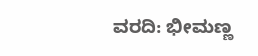ವರದಿ: ಭೀಮಣ್ಣ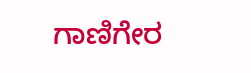ಗಾಣಿಗೇರ